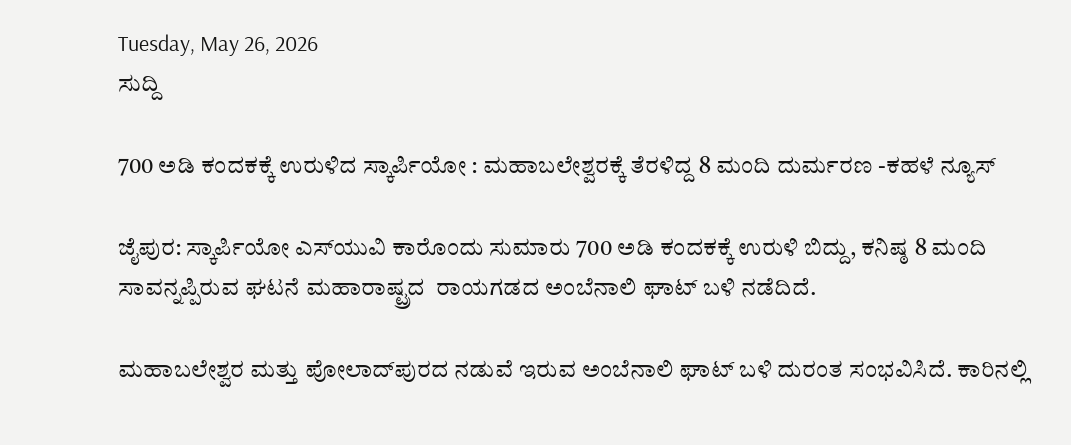Tuesday, May 26, 2026
ಸುದ್ದಿ

700 ಅಡಿ ಕಂದಕಕ್ಕೆ ಉರುಳಿದ ಸ್ಕಾರ್ಪಿಯೋ : ಮಹಾಬಲೇಶ್ವರಕ್ಕೆ ತೆರಳಿದ್ದ 8 ಮಂದಿ ದುರ್ಮರಣ -ಕಹಳೆ ನ್ಯೂಸ್

ಜೈಪುರ: ಸ್ಕಾರ್ಪಿಯೋ ಎಸ್‌ಯುವಿ ಕಾರೊಂದು ಸುಮಾರು 700 ಅಡಿ ಕಂದಕಕ್ಕೆ ಉರುಳಿ ಬಿದ್ದು, ಕನಿಷ್ಠ 8 ಮಂದಿ ಸಾವನ್ನಪ್ಪಿರುವ ಘಟನೆ ಮಹಾರಾಷ್ಟ್ರದ  ರಾಯಗಡದ ಅಂಬೆನಾಲಿ ಘಾಟ್ ಬಳಿ ನಡೆದಿದೆ.

ಮಹಾಬಲೇಶ್ವರ ಮತ್ತು ಪೋಲಾದ್‌ಪುರದ ನಡುವೆ ಇರುವ ಅಂಬೆನಾಲಿ ಘಾಟ್‌ ಬಳಿ ದುರಂತ ಸಂಭವಿಸಿದೆ. ಕಾರಿನಲ್ಲಿ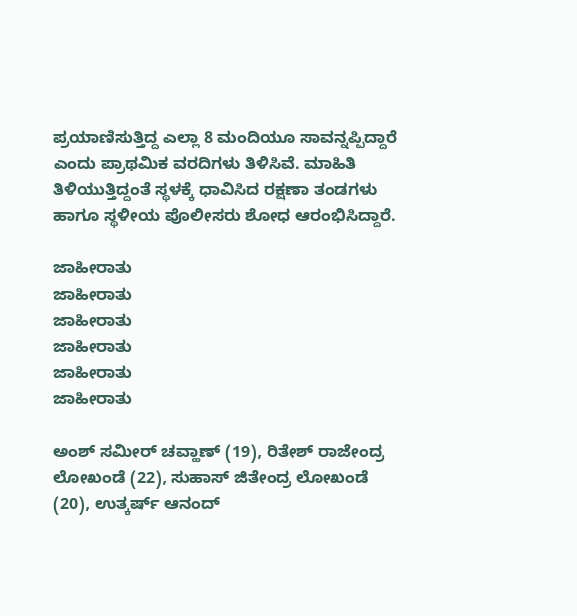ಪ್ರಯಾಣಿಸುತ್ತಿದ್ದ ಎಲ್ಲಾ 8 ಮಂದಿಯೂ ಸಾವನ್ನಪ್ಪಿದ್ದಾರೆ ಎಂದು ಪ್ರಾಥಮಿಕ ವರದಿಗಳು ತಿಳಿಸಿವೆ. ಮಾಹಿತಿ ತಿಳಿಯುತ್ತಿದ್ದಂತೆ ಸ್ಥಳಕ್ಕೆ ಧಾವಿಸಿದ ರಕ್ಷಣಾ ತಂಡಗಳು ಹಾಗೂ ಸ್ಥಳೀಯ ಪೊಲೀಸರು ಶೋಧ ಆರಂಭಿಸಿದ್ದಾರೆ.

ಜಾಹೀರಾತು
ಜಾಹೀರಾತು
ಜಾಹೀರಾತು
ಜಾಹೀರಾತು
ಜಾಹೀರಾತು
ಜಾಹೀರಾತು

ಅಂಶ್ ಸಮೀರ್ ಚವ್ಹಾಣ್ (19), ರಿತೇಶ್ ರಾಜೇಂದ್ರ ಲೋಖಂಡೆ (22), ಸುಹಾಸ್ ಜಿತೇಂದ್ರ ಲೋಖಂಡೆ (20), ಉತ್ಕರ್ಷ್ ಆನಂದ್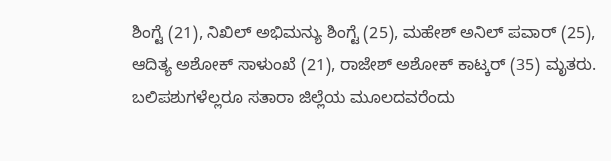ಶಿಂಗ್ಟೆ (21), ನಿಖಿಲ್ ಅಭಿಮನ್ಯು ಶಿಂಗ್ಟೆ (25), ಮಹೇಶ್ ಅನಿಲ್ ಪವಾರ್ (25), ಆದಿತ್ಯ ಅಶೋಕ್ ಸಾಳುಂಖೆ (21), ರಾಜೇಶ್ ಅಶೋಕ್ ಕಾಟ್ಕರ್ (35) ಮೃತರು. ಬಲಿಪಶುಗಳೆಲ್ಲರೂ ಸತಾರಾ ಜಿಲ್ಲೆಯ ಮೂಲದವರೆಂದು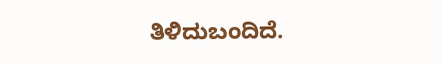ತಿಳಿದುಬಂದಿದೆ.